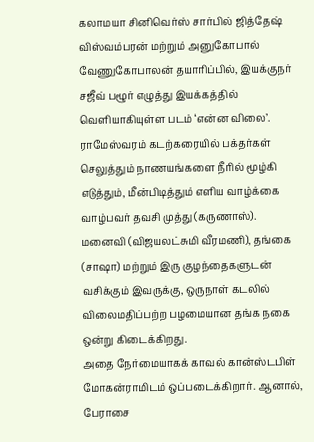கலாமயா சினிவெர்ஸ் சார்பில் ஜித்தேஷ் விஸ்வம்பரன் மற்றும் அனுகோபால் வேணுகோபாலன் தயாரிப்பில், இயக்குநர் சஜீவ் பழூர் எழுத்து இயக்கத்தில் வெளியாகியுள்ள படம் ‘என்ன விலை’.
ராமேஸ்வரம் கடற்கரையில் பக்தர்கள் செலுத்தும் நாணயங்களை நீரில் மூழ்கி எடுத்தும், மீன்பிடித்தும் எளிய வாழ்க்கை வாழ்பவர் தவசி முத்து (கருணாஸ்). மனைவி (விஜயலட்சுமி வீரமணி), தங்கை (சாஷா) மற்றும் இரு குழந்தைகளுடன் வசிக்கும் இவருக்கு, ஒருநாள் கடலில் விலைமதிப்பற்ற பழமையான தங்க நகை ஒன்று கிடைக்கிறது.
அதை நேர்மையாகக் காவல் கான்ஸ்டபிள் மோகன்ராமிடம் ஒப்படைக்கிறார். ஆனால், பேராசை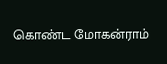கொண்ட மோகன்ராம்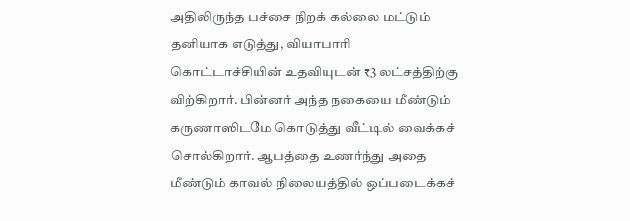அதிலிருந்த பச்சை நிறக் கல்லை மட்டும் தனியாக எடுத்து, வியாபாரி கொட்டாச்சியின் உதவியுடன் ₹3 லட்சத்திற்கு விற்கிறார். பின்னர் அந்த நகையை மீண்டும் கருணாஸிடமே கொடுத்து வீட்டில் வைக்கச் சொல்கிறார். ஆபத்தை உணர்ந்து அதை மீண்டும் காவல் நிலையத்தில் ஒப்படைக்கச்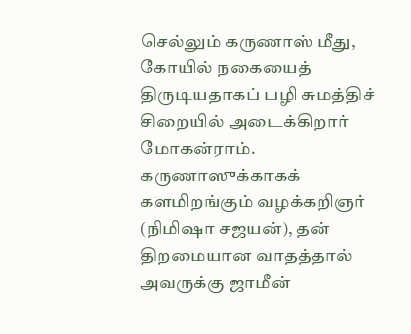செல்லும் கருணாஸ் மீது, கோயில் நகையைத் திருடியதாகப் பழி சுமத்திச் சிறையில் அடைக்கிறார் மோகன்ராம்.
கருணாஸுக்காகக் களமிறங்கும் வழக்கறிஞர் (நிமிஷா சஜயன்), தன் திறமையான வாதத்தால் அவருக்கு ஜாமீன்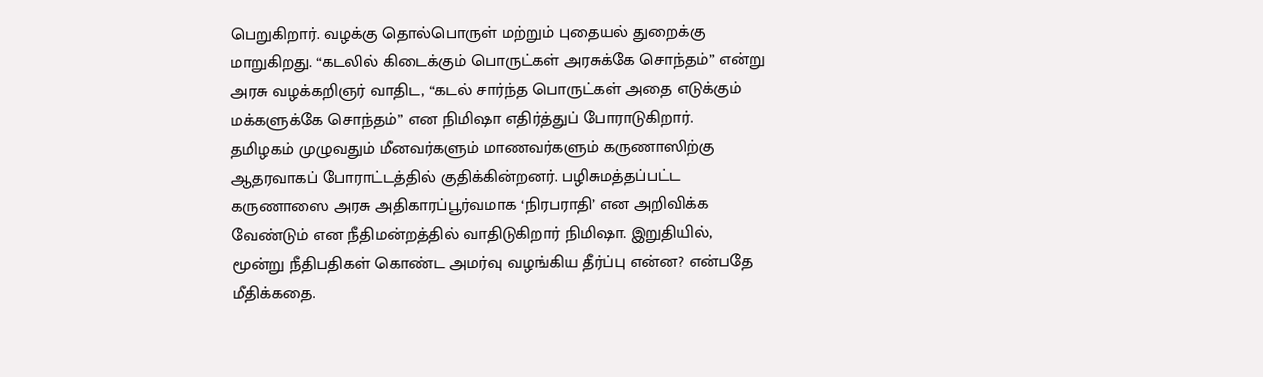பெறுகிறார். வழக்கு தொல்பொருள் மற்றும் புதையல் துறைக்கு மாறுகிறது. “கடலில் கிடைக்கும் பொருட்கள் அரசுக்கே சொந்தம்” என்று அரசு வழக்கறிஞர் வாதிட, “கடல் சார்ந்த பொருட்கள் அதை எடுக்கும் மக்களுக்கே சொந்தம்” என நிமிஷா எதிர்த்துப் போராடுகிறார்.
தமிழகம் முழுவதும் மீனவர்களும் மாணவர்களும் கருணாஸிற்கு ஆதரவாகப் போராட்டத்தில் குதிக்கின்றனர். பழிசுமத்தப்பட்ட கருணாஸை அரசு அதிகாரப்பூர்வமாக ‘நிரபராதி’ என அறிவிக்க வேண்டும் என நீதிமன்றத்தில் வாதிடுகிறார் நிமிஷா. இறுதியில், மூன்று நீதிபதிகள் கொண்ட அமர்வு வழங்கிய தீர்ப்பு என்ன? என்பதே மீதிக்கதை.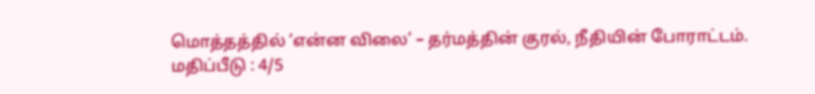மொத்தத்தில் ‘என்ன விலை’ – தர்மத்தின் குரல், நீதியின் போராட்டம்.
மதிப்பீடு : 4/5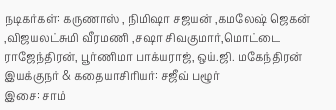நடிகர்கள்: கருணாஸ் , நிமிஷா சஜயன் ,கமலேஷ் ஜெகன் ,விஜயலட்சுமி வீரமணி ,சஷா சிவகுமார்,மொட்டை ராஜேந்திரன், பூர்ணிமா பாக்யராஜ், ஒய்.ஜி. மகேந்திரன்
இயக்குநர் & கதையாசிரியர்: சஜீவ் பழூர்
இசை: சாம்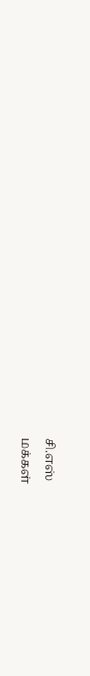சி.எஸ்
மக்கள்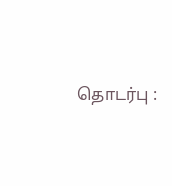தொடர்பு :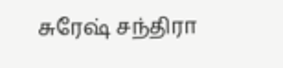சுரேஷ் சந்திரா